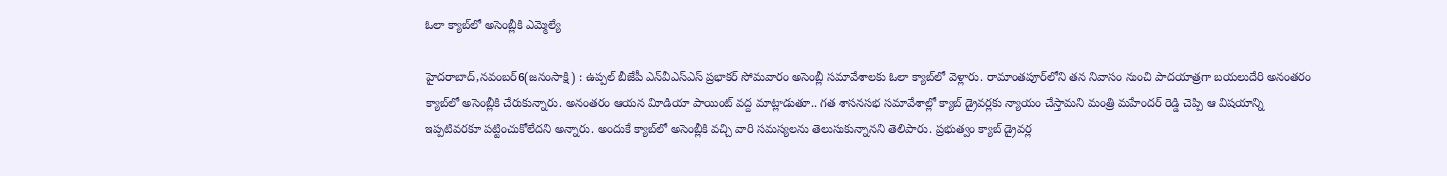ఓలా క్యాబ్‌లో అసెంబ్లీకి ఎమ్మెల్యే

హైదరాబాద్‌,నవంబర్‌6(జ‌నంసాక్షి) : ఉప్పల్‌ బీజేపీ ఎన్‌వీఎస్‌ఎస్‌ ప్రభాకర్‌ సోమవారం అసెంబ్లీ సమావేశాలకు ఓలా క్యాబ్‌లో వెళ్లారు. రామాంతపూర్‌లోని తన నివాసం నుంచి పాదయాత్రగా బయలుదేరి అనంతరం క్యాబ్‌లో అసెంబ్లీకి చేరుకున్నారు. అనంతరం ఆయన విూడియా పాయింట్‌ వద్ద మాట్లాడుతూ.. గత శాసనసభ సమావేశాల్లో క్యాబ్‌ డ్రైవర్లకు న్యాయం చేస్తామని మంత్రి మహేందర్‌ రెడ్డి చెప్పి ఆ విషయాన్ని ఇప్పటివరకూ పట్టించుకోలేదని అన్నారు. అందుకే క్యాబ్‌లో అసెంబ్లీకి వచ్చి వారి సమస్యలను తెలుసుకున్నానని తెలిపారు. ప్రభుత్వం క్యాబ్‌ డ్రైవర్ల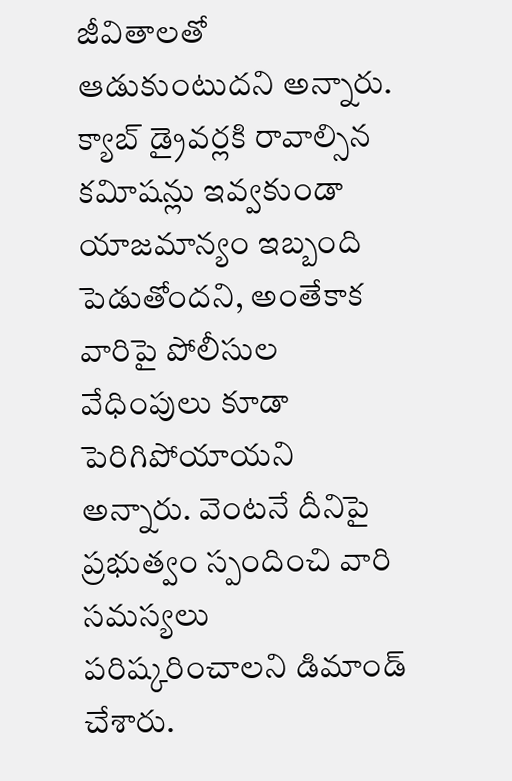జీవితాలతో ఆడుకుంటుదని అన్నారు. క్యాబ్‌ డ్రైవర్లకి రావాల్సిన కవిూషన్లు ఇవ్వకుండా యాజమాన్యం ఇబ్బంది పెడుతోందని, అంతేకాక వారిపై పోలీసుల వేధింపులు కూడా పెరిగిపోయాయని అన్నారు. వెంటనే దీనిపై ప్రభుత్వం స్పందించి వారి సమస్యలు పరిష్కరించాలని డిమాండ్‌ చేశారు.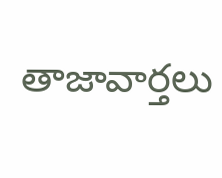తాజావార్తలు